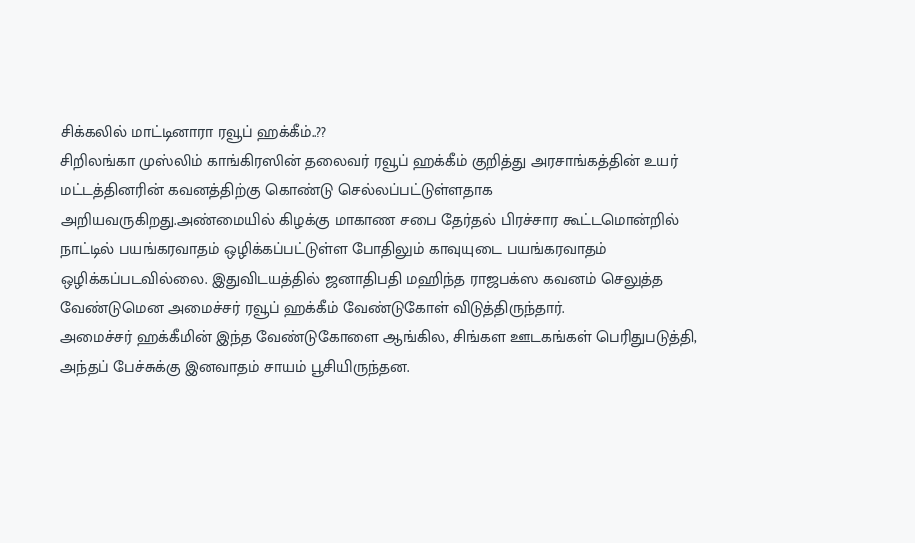சிக்கலில் மாட்டினாரா ரவூப் ஹக்கீம்..??
சிறிலங்கா முஸ்லிம் காங்கிரஸின் தலைவர் ரவூப் ஹக்கீம் குறித்து அரசாங்கத்தின் உயர் மட்டத்தினரின் கவனத்திற்கு கொண்டு செல்லப்பட்டுள்ளதாக அறியவருகிறது.அண்மையில் கிழக்கு மாகாண சபை தேர்தல் பிரச்சார கூட்டமொன்றில் நாட்டில் பயங்கரவாதம் ஒழிக்கப்பட்டுள்ள போதிலும் காவுயுடை பயங்கரவாதம் ஒழிக்கப்படவில்லை. இதுவிடயத்தில் ஜனாதிபதி மஹிந்த ராஜபக்ஸ கவனம் செலுத்த வேண்டுமென அமைச்சர் ரவூப் ஹக்கீம் வேண்டுகோள் விடுத்திருந்தார்.
அமைச்சர் ஹக்கீமின் இந்த வேண்டுகோளை ஆங்கில, சிங்கள ஊடகங்கள் பெரிதுபடுத்தி, அந்தப் பேச்சுக்கு இனவாதம் சாயம் பூசியிருந்தன.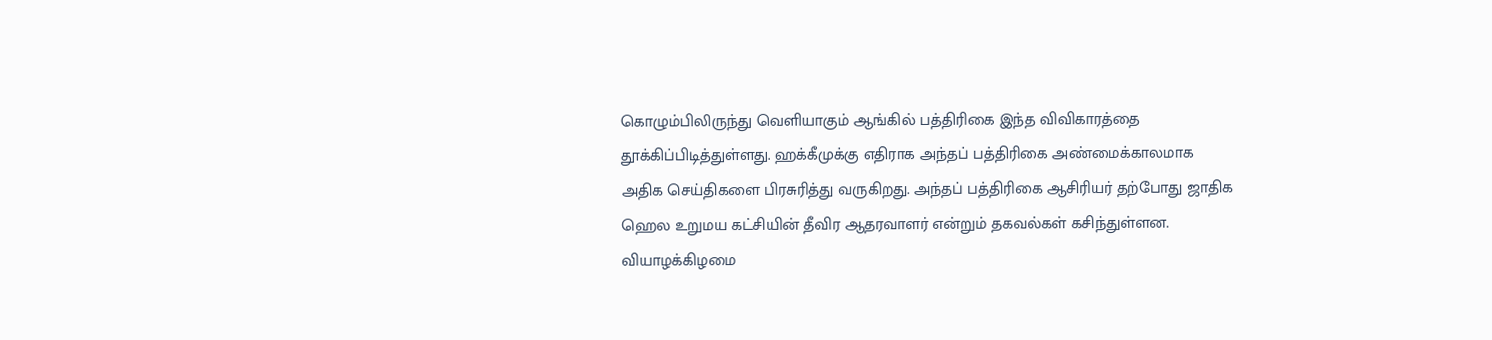கொழும்பிலிருந்து வெளியாகும் ஆங்கில் பத்திரிகை இந்த விவிகாரத்தை தூக்கிப்பிடித்துள்ளது. ஹக்கீமுக்கு எதிராக அந்தப் பத்திரிகை அண்மைக்காலமாக அதிக செய்திகளை பிரசுரித்து வருகிறது. அந்தப் பத்திரிகை ஆசிரியர் தற்போது ஜாதிக ஹெல உறுமய கட்சியின் தீவிர ஆதரவாளர் என்றும் தகவல்கள் கசிந்துள்ளன.
வியாழக்கிழமை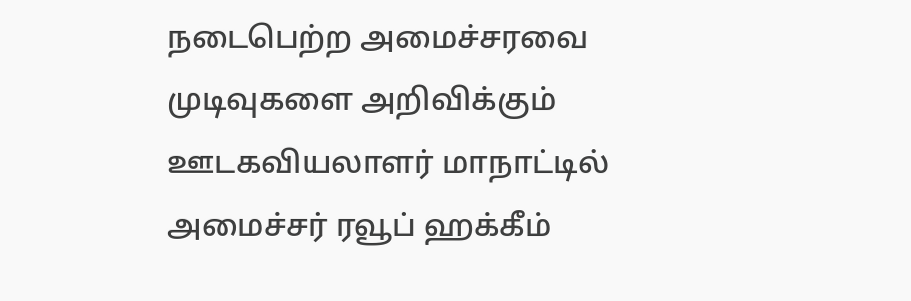நடைபெற்ற அமைச்சரவை முடிவுகளை அறிவிக்கும் ஊடகவியலாளர் மாநாட்டில் அமைச்சர் ரவூப் ஹக்கீம்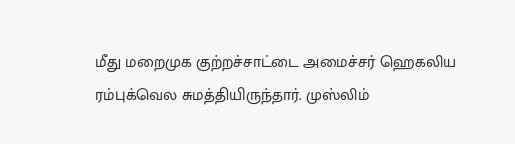மீது மறைமுக குற்றச்சாட்டை அமைச்சர் ஹெகலிய ரம்புக்வெல சுமத்தியிருந்தார். முஸ்லிம்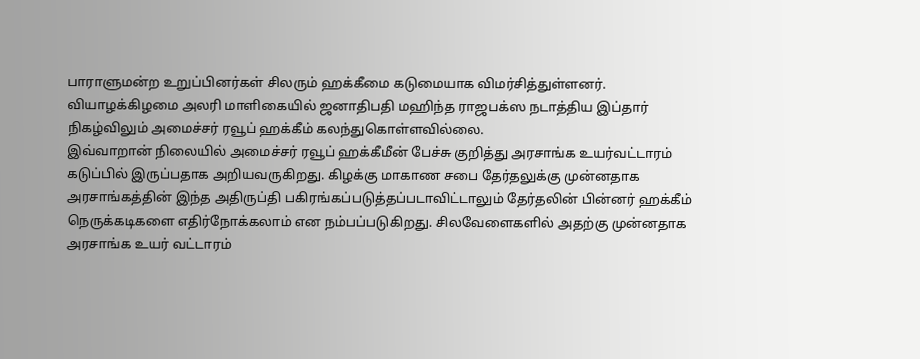பாராளுமன்ற உறுப்பினர்கள் சிலரும் ஹக்கீமை கடுமையாக விமர்சித்துள்ளனர்.
வியாழக்கிழமை அலரி மாளிகையில் ஜனாதிபதி மஹிந்த ராஜபக்ஸ நடாத்திய இப்தார் நிகழ்விலும் அமைச்சர் ரவூப் ஹக்கீம் கலந்துகொள்ளவில்லை.
இவ்வாறான் நிலையில் அமைச்சர் ரவூப் ஹக்கீமீன் பேச்சு குறித்து அரசாங்க உயர்வட்டாரம் கடுப்பில் இருப்பதாக அறியவருகிறது. கிழக்கு மாகாண சபை தேர்தலுக்கு முன்னதாக அரசாங்கத்தின் இந்த அதிருப்தி பகிரங்கப்படுத்தப்படாவிட்டாலும் தேர்தலின் பின்னர் ஹக்கீம் நெருக்கடிகளை எதிர்நோக்கலாம் என நம்பப்படுகிறது. சிலவேளைகளில் அதற்கு முன்னதாக அரசாங்க உயர் வட்டாரம்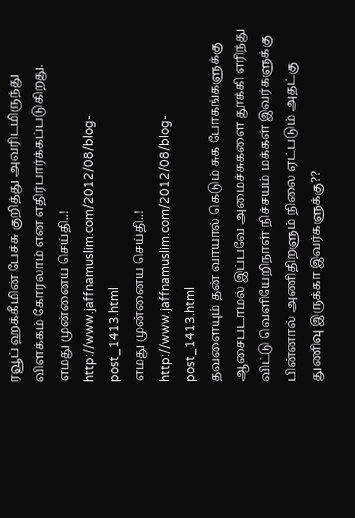ரவூப் ஹக்கீமின் பேச்சு குறித்து அவரிடமிருந்து விளக்கம் கோரலாம் என எதிர்பார்க்கப்படுகிறது.
எமது முன்னைய செய்தி..!
http://www.jaffnamuslim.com/2012/08/blog-post_1413.html
எமது முன்னைய செய்தி..!
http://www.jaffnamuslim.com/2012/08/blog-post_1413.html
தவளையும் தன் வாயால் கெடும் சுக போகங்களுக்கு ஆசைபடாமல் இப்பவே அமைச்சுகளை தூக்கி எரிந்து விட்டு வெளியேறிநாள் நிச்சயம் மக்கள் இவர்களுக்கு பின்னால் அணிதிறளும் நிலை ஏட்படும் அதட்கு துணிவு இருக்கா இவர்களுக்கு??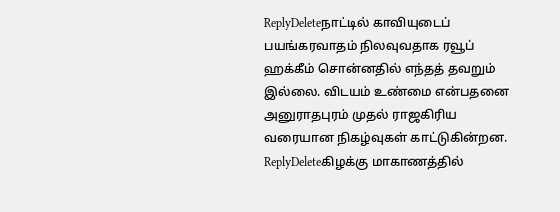ReplyDeleteநாட்டில் காவியுடைப் பயங்கரவாதம் நிலவுவதாக ரவூப் ஹக்கீம் சொன்னதில் எந்தத் தவறும் இல்லை. விடயம் உண்மை என்பதனை அனுராதபுரம் முதல் ராஜகிரிய வரையான நிகழ்வுகள் காட்டுகின்றன.
ReplyDeleteகிழக்கு மாகாணத்தில்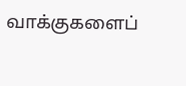வாக்குகளைப்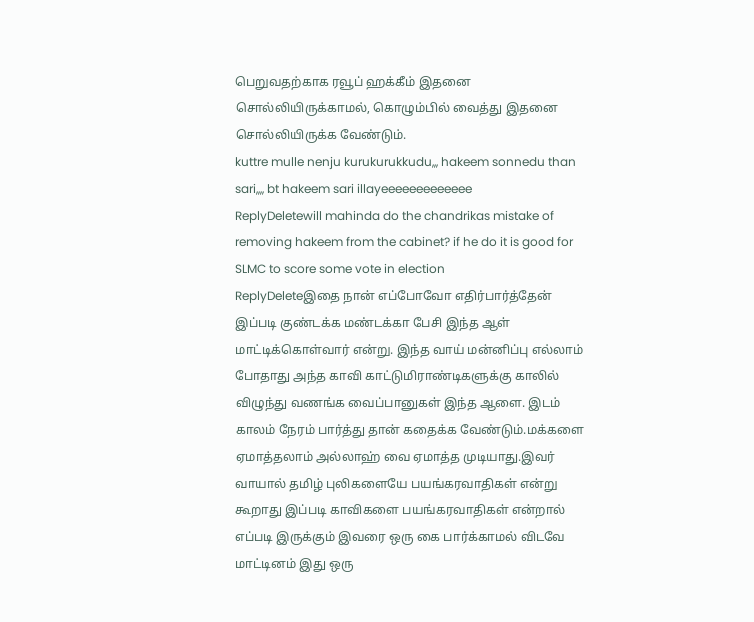பெறுவதற்காக ரவூப் ஹக்கீம் இதனை சொல்லியிருக்காமல், கொழும்பில் வைத்து இதனை சொல்லியிருக்க வேண்டும்.
kuttre mulle nenju kurukurukkudu,,, hakeem sonnedu than sari,,,, bt hakeem sari illayeeeeeeeeeeeee
ReplyDeletewill mahinda do the chandrikas mistake of removing hakeem from the cabinet? if he do it is good for SLMC to score some vote in election
ReplyDeleteஇதை நான் எப்போவோ எதிர்பார்த்தேன் இப்படி குண்டக்க மண்டக்கா பேசி இந்த ஆள் மாட்டிக்கொள்வார் என்று. இந்த வாய் மன்னிப்பு எல்லாம் போதாது அந்த காவி காட்டுமிராண்டிகளுக்கு காலில் விழுந்து வணங்க வைப்பானுகள் இந்த ஆளை. இடம் காலம் நேரம் பார்த்து தான் கதைக்க வேண்டும்.மக்களை ஏமாத்தலாம் அல்லாஹ் வை ஏமாத்த முடியாது.இவர் வாயால் தமிழ் புலிகளையே பயங்கரவாதிகள் என்று கூறாது இப்படி காவிகளை பயங்கரவாதிகள் என்றால் எப்படி இருக்கும் இவரை ஒரு கை பார்க்காமல் விடவே மாட்டினம் இது ஒரு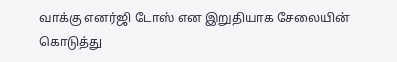வாக்கு எனர்ஜி டோஸ் என இறுதியாக சேலையின் கொடுத்து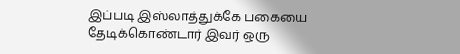இப்படி இஸ்லாத்துக்கே பகையை தேடிக்கொண்டார் இவர் ஒரு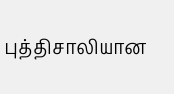புத்திசாலியான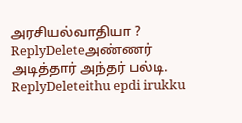அரசியல்வாதியா ?
ReplyDeleteஅண்ணர் அடித்தார் அந்தர் பல்டி.
ReplyDeleteithu epdi irukku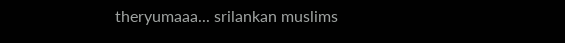theryumaaa... srilankan muslims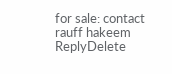for sale: contact rauff hakeem
ReplyDelete